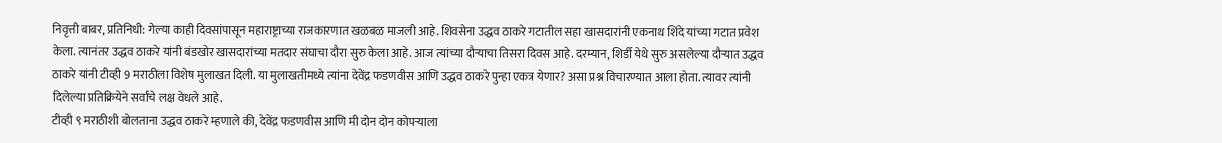निवृत्ती बाबर, प्रतिनिधी: गेल्या काही दिवसांपासून महाराष्ट्राच्या राजकारणात खळबळ माजली आहे. शिवसेना उद्धव ठाकरे गटातील सहा खासदारांनी एकनाथ शिंदे यांच्या गटात प्रवेश केला. त्यानंतर उद्धव ठाकरे यांनी बंडखोर खासदारांच्या मतदार संघाचा दौरा सुरु केला आहे. आज त्यांच्या दौऱ्याचा तिसरा दिवस आहे. दरम्यान, शिर्डी येथे सुरु असलेल्या दौऱ्यात उद्धव ठाकरे यांनी टीव्ही 9 मराठीला विशेष मुलाखत दिली. या मुलाखतीमध्ये त्यांना देवेंद्र फडणवीस आणि उद्धव ठाकरे पुन्हा एकत्र येणार? असा प्रश्न विचारण्यात आला होता. त्यावर त्यांनी दिलेल्या प्रतिक्रियेने सर्वांचे लक्ष वेधले आहे.
टीव्ही ९ मराठीशी बोलताना उद्धव ठाकरे म्हणाले की, देवेंद्र फडणवीस आणि मी दोन दोन कोपऱ्याला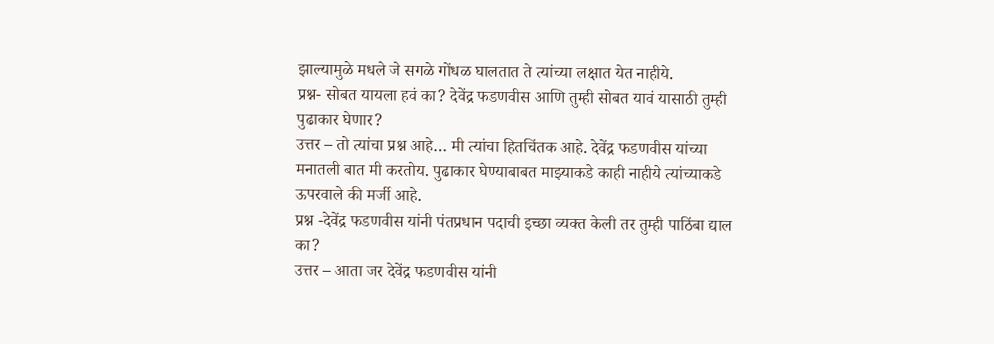झाल्यामुळे मधले जे सगळे गोंधळ घालतात ते त्यांच्या लक्षात येत नाहीये.
प्रश्न- सोबत यायला हवं का? देवेंद्र फडणवीस आणि तुम्ही सोबत यावं यासाठी तुम्ही पुढाकार घेणार?
उत्तर – तो त्यांचा प्रश्न आहे… मी त्यांचा हितचिंतक आहे. देवेंद्र फडणवीस यांच्या मनातली बात मी करतोय. पुढाकार घेण्याबाबत माझ्याकडे काही नाहीये त्यांच्याकडे ऊपरवाले की मर्जी आहे.
प्रश्न -देवेंद्र फडणवीस यांनी पंतप्रधान पदाची इच्छा व्यक्त केली तर तुम्ही पाठिंबा द्याल का?
उत्तर – आता जर देवेंद्र फडणवीस यांनी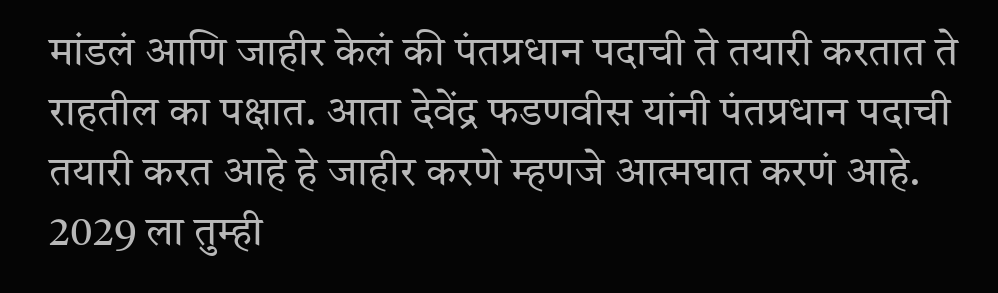मांडलं आणि जाहीर केलं की पंतप्रधान पदाची ते तयारी करतात ते राहतील का पक्षात. आता देवेंद्र फडणवीस यांनी पंतप्रधान पदाची तयारी करत आहे हे जाहीर करणे म्हणजे आत्मघात करणं आहे. 2029 ला तुम्ही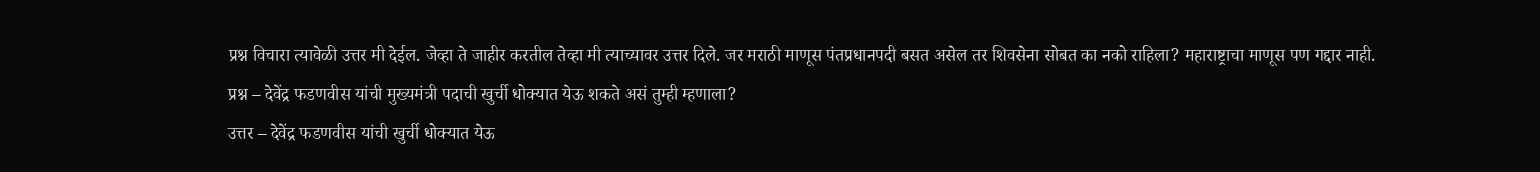प्रश्न विचारा त्यावेळी उत्तर मी देईल. जेव्हा ते जाहीर करतील तेव्हा मी त्याच्यावर उत्तर दिले. जर मराठी माणूस पंतप्रधानपदी बसत असेल तर शिवसेना सोबत का नको राहिला? महाराष्ट्राचा माणूस पण गद्दार नाही.
प्रश्न – देवेंद्र फडणवीस यांची मुख्यमंत्री पदाची खुर्ची धोक्यात येऊ शकते असं तुम्ही म्हणाला?
उत्तर – देवेंद्र फडणवीस यांची खुर्ची धोक्यात येऊ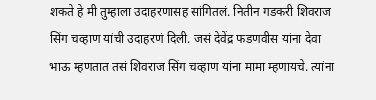शकते हे मी तुम्हाला उदाहरणासह सांगितलं. नितीन गडकरी शिवराज सिंग चव्हाण यांची उदाहरणं दिली. जसं देवेंद्र फडणवीस यांना देवा भाऊ म्हणतात तसं शिवराज सिंग चव्हाण यांना मामा म्हणायचे. त्यांना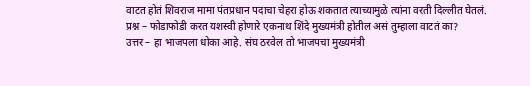वाटत होतं शिवराज मामा पंतप्रधान पदाचा चेहरा होऊ शकतात त्याच्यामुळे त्यांना वरती दिल्लीत घेतलं.
प्रश्न – फोडाफोडी करत यशस्वी होणारे एकनाथ शिंदे मुख्यमंत्री होतील असं तुम्हाला वाटतं का?
उत्तर – हा भाजपला धोका आहे. संघ ठरवेल तो भाजपचा मुख्यमंत्री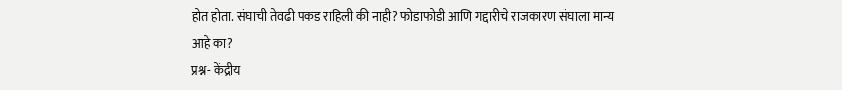होत होता. संघाची तेवढी पकड राहिली की नाही? फोडाफोडी आणि गद्दारीचे राजकारण संघाला मान्य आहे का?
प्रश्न- केंद्रीय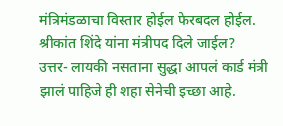मंत्रिमंडळाचा विस्तार होईल फेरबदल होईल. श्रीकांत शिंदे यांना मंत्रीपद दिले जाईल?
उत्तर- लायकी नसताना सुद्धा आपलं कार्ड मंत्री झालं पाहिजे ही शहा सेनेची इच्छा आहे.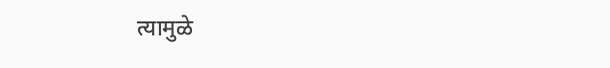त्यामुळे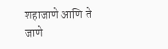शहाजाणे आणि ते जाणे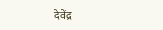देवेंद्र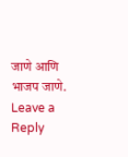जाणे आणि भाजप जाणे.
Leave a Reply